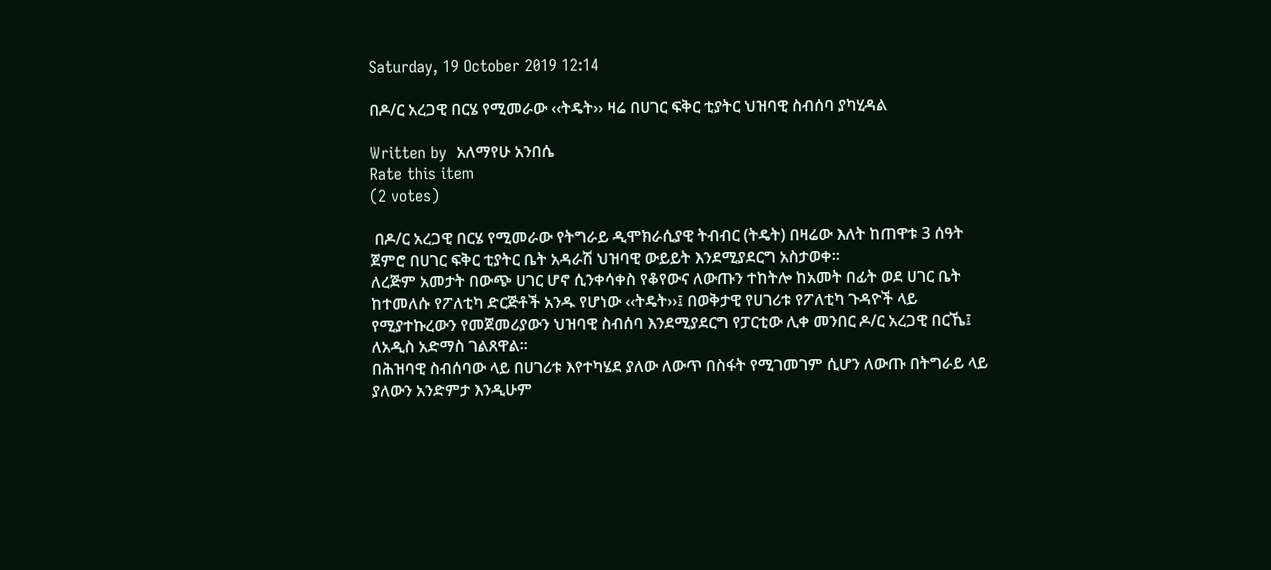Saturday, 19 October 2019 12:14

በዶ/ር አረጋዊ በርሄ የሚመራው ‹‹ትዴት›› ዛሬ በሀገር ፍቅር ቲያትር ህዝባዊ ስብሰባ ያካሂዳል

Written by  አለማየሁ አንበሴ
Rate this item
(2 votes)

 በዶ/ር አረጋዊ በርሄ የሚመራው የትግራይ ዲሞክራሲያዊ ትብብር (ትዴት) በዛሬው እለት ከጠዋቱ 3 ሰዓት ጀምሮ በሀገር ፍቅር ቲያትር ቤት አዳራሽ ህዝባዊ ውይይት እንደሚያደርግ አስታወቀ፡፡
ለረጅም አመታት በውጭ ሀገር ሆኖ ሲንቀሳቀስ የቆየውና ለውጡን ተከትሎ ከአመት በፊት ወደ ሀገር ቤት ከተመለሱ የፖለቲካ ድርጅቶች አንዱ የሆነው ‹‹ትዴት››፤ በወቅታዊ የሀገሪቱ የፖለቲካ ጉዳዮች ላይ የሚያተኩረውን የመጀመሪያውን ህዝባዊ ስብሰባ እንደሚያደርግ የፓርቲው ሊቀ መንበር ዶ/ር አረጋዊ በርኼ፤  ለአዲስ አድማስ ገልጸዋል፡፡
በሕዝባዊ ስብሰባው ላይ በሀገሪቱ እየተካሄደ ያለው ለውጥ በስፋት የሚገመገም ሲሆን ለውጡ በትግራይ ላይ ያለውን አንድምታ እንዲሁም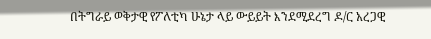በትግራይ ወቅታዊ የፖለቲካ ሁኔታ ላይ ውይይት እንደሚደረግ ዶ/ር አረጋዊ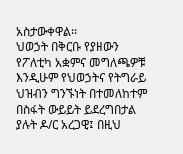አስታውቀዋል፡፡
ህወኃት በቅርቡ የያዘውን የፖለቲካ አቋምና መግለጫዎቹ እንዲሁም የህወኃትና የትግራይ ህዝብን ግንኙነት በተመለከተም በስፋት ውይይት ይደረግበታል ያሉት ዶ/ር አረጋዊ፤ በዚህ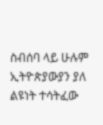ስብሰባ ላይ ሁሉም ኢትዮጵያውያን ያለ ልዩነት ተሳትፈው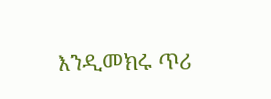እንዲመክሩ ጥሪ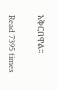አቅርበዋል፡፡

Read 7395 times